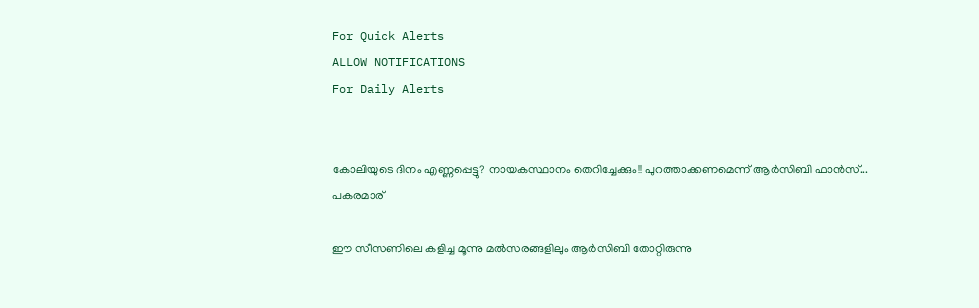For Quick Alerts
ALLOW NOTIFICATIONS
For Daily Alerts


കോലിയുടെ ദിനം എണ്ണപ്പെട്ടു? നായകസ്ഥാനം തെറിച്ചേക്കും!! പുറത്താക്കണമെന്ന് ആര്‍സിബി ഫാന്‍സ്... പകരമാര്

ഈ സീസണിലെ കളിച്ച മൂന്നു മല്‍സരങ്ങളിലും ആര്‍സിബി തോറ്റിരുന്നു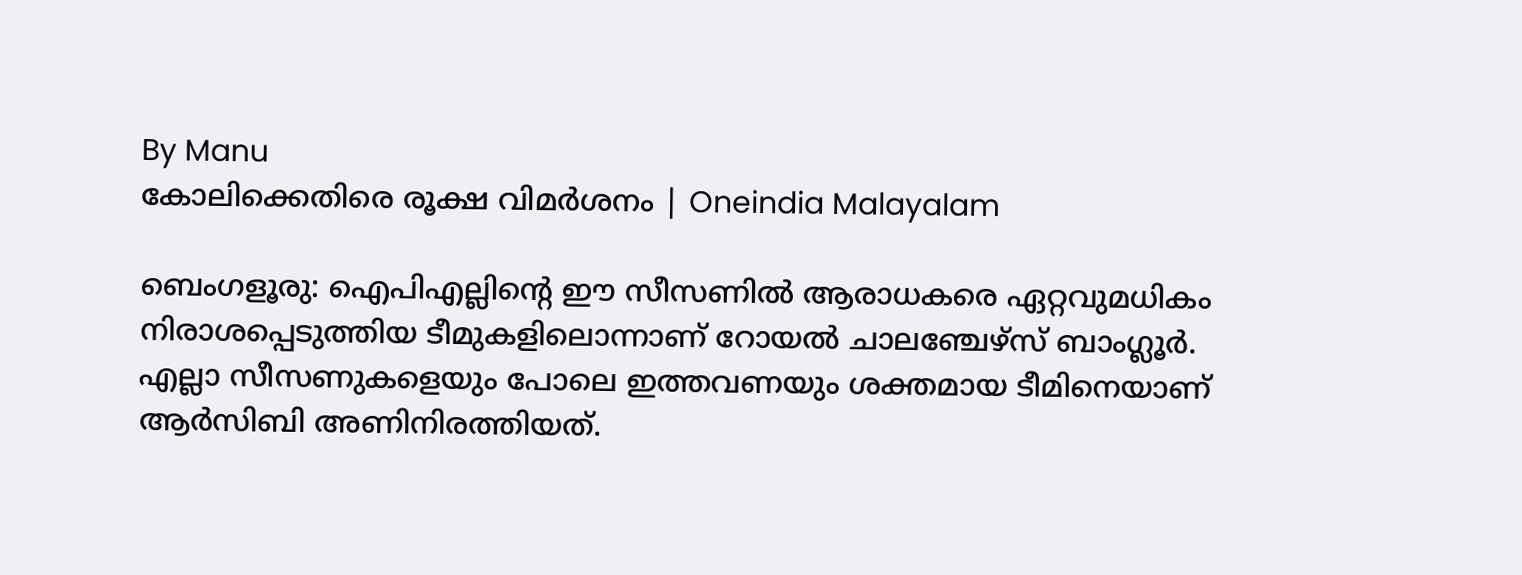By Manu
കോലിക്കെതിരെ രൂക്ഷ വിമർശനം | Oneindia Malayalam

ബെംഗളൂരു: ഐപിഎല്ലിന്റെ ഈ സീസണില്‍ ആരാധകരെ ഏറ്റവുമധികം നിരാശപ്പെടുത്തിയ ടീമുകളിലൊന്നാണ് റോയല്‍ ചാലഞ്ചേഴ്‌സ് ബാംഗ്ലൂര്‍. എല്ലാ സീസണുകളെയും പോലെ ഇത്തവണയും ശക്തമായ ടീമിനെയാണ് ആര്‍സിബി അണിനിരത്തിയത്.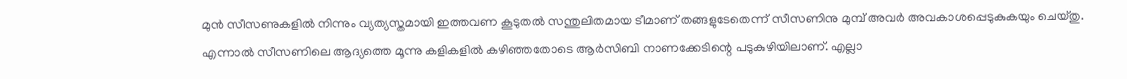മുന്‍ സീസണുകളില്‍ നിന്നും വ്യത്യസ്തമായി ഇത്തവണ കൂടുതല്‍ സന്തുലിതമായ ടീമാണ് തങ്ങളുടേതെന്ന് സീസണിനു മുമ്പ് അവര്‍ അവകാശപ്പെടുകുകയും ചെയ്തു. എന്നാല്‍ സീസണിലെ ആദ്യത്തെ മൂന്നു കളികളില്‍ കഴിഞ്ഞതോടെ ആര്‍സിബി നാണക്കേടിന്റെ പടുകുഴിയിലാണ്. എല്ലാ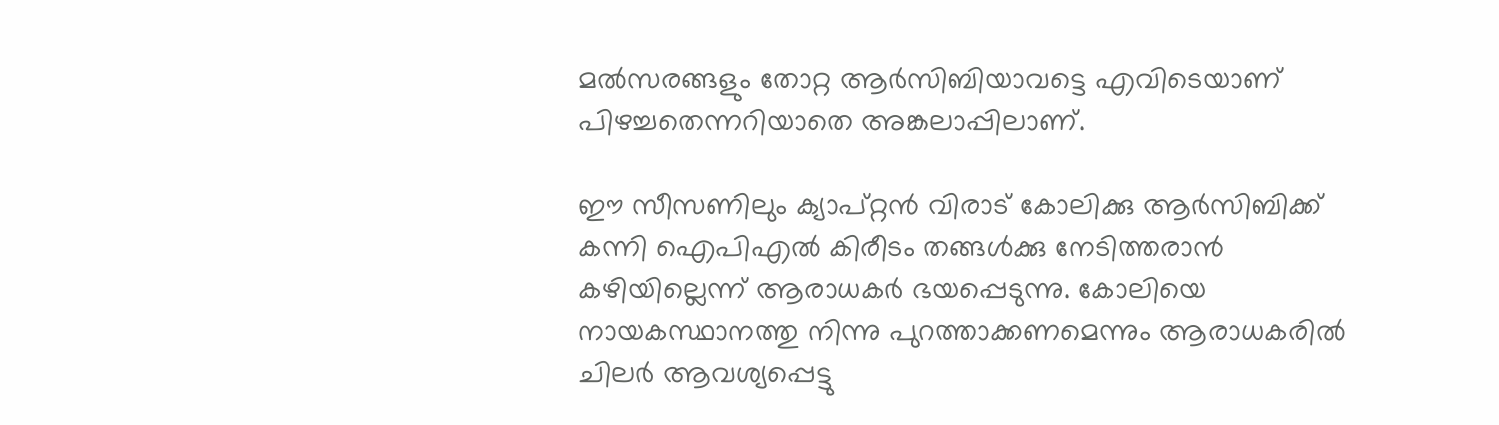മല്‍സരങ്ങളും തോറ്റ ആര്‍സിബിയാവട്ടെ എവിടെയാണ് പിഴച്ചതെന്നറിയാതെ അങ്കലാപ്പിലാണ്.

ഈ സീസണിലും ക്യാപ്റ്റന്‍ വിരാട് കോലിക്കു ആര്‍സിബിക്ക് കന്നി ഐപിഎല്‍ കിരീടം തങ്ങള്‍ക്കു നേടിത്തരാന്‍ കഴിയില്ലെന്ന് ആരാധകര്‍ ഭയപ്പെടുന്നു. കോലിയെ നായകസ്ഥാനത്തു നിന്നു പുറത്താക്കണമെന്നും ആരാധകരില്‍ ചിലര്‍ ആവശ്യപ്പെട്ടു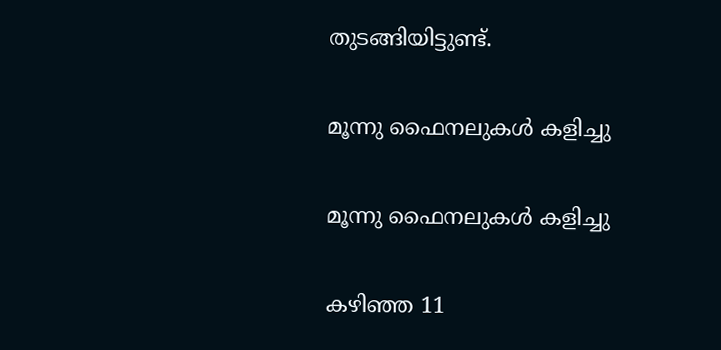തുടങ്ങിയിട്ടുണ്ട്.

മൂന്നു ഫൈനലുകള്‍ കളിച്ചു

മൂന്നു ഫൈനലുകള്‍ കളിച്ചു

കഴിഞ്ഞ 11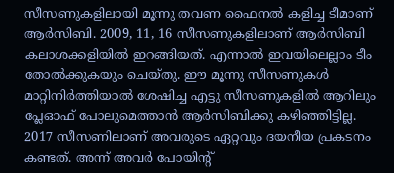സീസണുകളിലായി മൂന്നു തവണ ഫൈനല്‍ കളിച്ച ടീമാണ് ആര്‍സിബി. 2009, 11, 16 സീസണുകളിലാണ് ആര്‍സിബി കലാശക്കളിയില്‍ ഇറങ്ങിയത്. എന്നാല്‍ ഇവയിലെല്ലാം ടീം തോല്‍ക്കുകയും ചെയ്തു. ഈ മൂന്നു സീസണുകള്‍ മാറ്റിനിര്‍ത്തിയാല്‍ ശേഷിച്ച എട്ടു സീസണുകളില്‍ ആറിലും പ്ലേഓഫ് പോലുമെത്താന്‍ ആര്‍സിബിക്കു കഴിഞ്ഞിട്ടില്ല.
2017 സീസണിലാണ് അവരുടെ ഏറ്റവും ദയനീയ പ്രകടനം കണ്ടത്. അന്ന് അവര്‍ പോയിന്റ്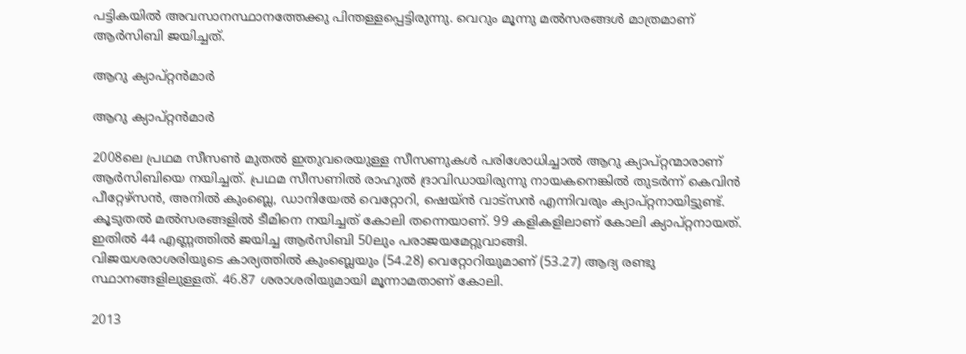പട്ടികയില്‍ അവസാനസ്ഥാനത്തേക്കു പിന്തള്ളപ്പെട്ടിരുന്നു. വെറും മൂന്നു മല്‍സരങ്ങള്‍ മാത്രമാണ് ആര്‍സിബി ജയിച്ചത്.

ആറു ക്യാപ്റ്റന്‍മാര്‍

ആറു ക്യാപ്റ്റന്‍മാര്‍

2008ലെ പ്രഥമ സീസണ്‍ മുതല്‍ ഇതുവരെയുള്ള സീസണുകള്‍ പരിശോധിച്ചാല്‍ ആറു ക്യാപ്റ്റന്മാരാണ് ആര്‍സിബിയെ നയിച്ചത്. പ്രഥമ സീസണില്‍ രാഹുല്‍ ദ്രാവിഡായിരുന്നു നായകനെങ്കില്‍ തുടര്‍ന്ന് കെവിന്‍ പീറ്റേഴ്‌സന്‍, അനില്‍ കുംബ്ലെ, ഡാനിയേല്‍ വെറ്റോറി, ഷെയ്ന്‍ വാട്‌സന്‍ എന്നിവരും ക്യാപ്റ്റനായിട്ടുണ്ട്. കൂടുതല്‍ മല്‍സരങ്ങളില്‍ ടീമിനെ നയിച്ചത് കോലി തന്നെയാണ്. 99 കളികളിലാണ് കോലി ക്യാപ്റ്റനായത്. ഇതില്‍ 44 എണ്ണത്തില്‍ ജയിച്ച ആര്‍സിബി 50ലും പരാജയമേറ്റുവാങ്ങി.
വിജയശരാശരിയുടെ കാര്യത്തില്‍ കുംബ്ലെയും (54.28) വെറ്റോറിയുമാണ് (53.27) ആദ്യ രണ്ടു സ്ഥാനങ്ങളിലുള്ളത്. 46.87 ശരാശരിയുമായി മൂന്നാമതാണ് കോലി.

2013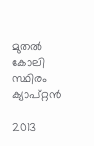മുതല്‍ കോലി സ്ഥിരം ക്യാപ്റ്റന്‍

2013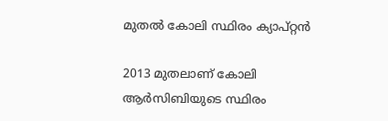മുതല്‍ കോലി സ്ഥിരം ക്യാപ്റ്റന്‍

2013 മുതലാണ് കോലി ആര്‍സിബിയുടെ സ്ഥിരം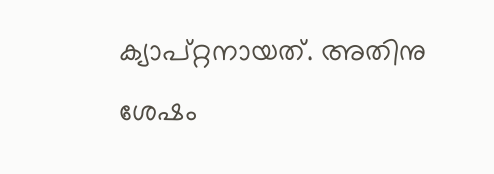ക്യാപ്റ്റനായത്. അതിനു ശേഷം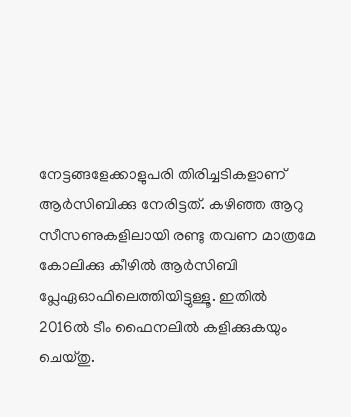നേട്ടങ്ങളേക്കാളുപരി തിരിച്ചടികളാണ് ആര്‍സിബിക്കു നേരിട്ടത്. കഴിഞ്ഞ ആറു സീസണുകളിലായി രണ്ടു തവണ മാത്രമേ കോലിക്കു കീഴില്‍ ആര്‍സിബി പ്ലേഏഓഫിലെത്തിയിട്ടുള്ളൂ. ഇതില്‍ 2016ല്‍ ടീം ഫൈനലില്‍ കളിക്കുകയും ചെയ്തു.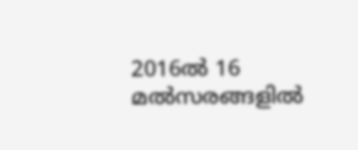2016ല്‍ 16 മല്‍സരങ്ങളില്‍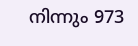നിന്നും 973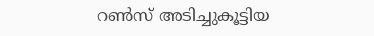റണ്‍സ് അടിച്ചുകൂട്ടിയ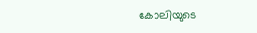കോലിയുടെ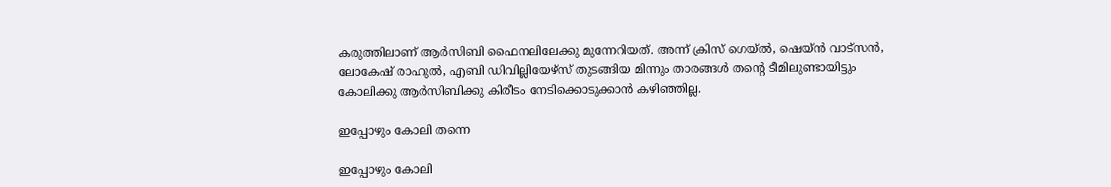കരുത്തിലാണ് ആര്‍സിബി ഫൈനലിലേക്കു മുന്നേറിയത്. അന്ന് ക്രിസ് ഗെയ്ല്‍, ഷെയ്ന്‍ വാട്‌സന്‍, ലോകേഷ് രാഹുല്‍, എബി ഡിവില്ലിയേഴ്‌സ് തുടങ്ങിയ മിന്നും താരങ്ങള്‍ തന്റെ ടീമിലുണ്ടായിട്ടും കോലിക്കു ആര്‍സിബിക്കു കിരീടം നേടിക്കൊടുക്കാന്‍ കഴിഞ്ഞില്ല.

ഇപ്പോഴും കോലി തന്നെ

ഇപ്പോഴും കോലി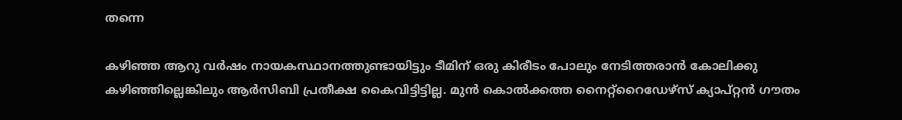തന്നെ

കഴിഞ്ഞ ആറു വര്‍ഷം നായകസ്ഥാനത്തുണ്ടായിട്ടും ടീമിന് ഒരു കിരീടം പോലും നേടിത്തരാന്‍ കോലിക്കു കഴിഞ്ഞില്ലെങ്കിലും ആര്‍സിബി പ്രതീക്ഷ കൈവിട്ടിട്ടില്ല. മുന്‍ കൊല്‍ക്കത്ത നൈറ്റ്‌റൈഡേഴ്‌സ് ക്യാപ്റ്റന്‍ ഗൗതം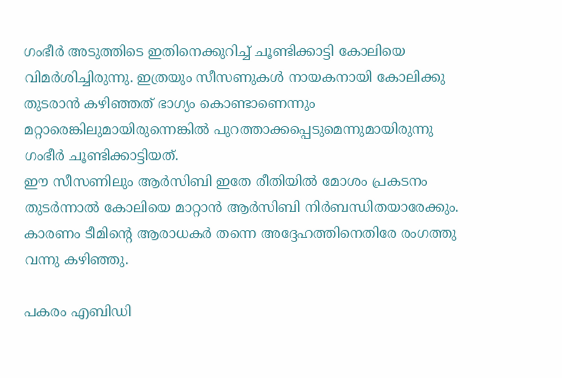ഗംഭീര്‍ അടുത്തിടെ ഇതിനെക്കുറിച്ച് ചൂണ്ടിക്കാട്ടി കോലിയെ വിമര്‍ശിച്ചിരുന്നു. ഇത്രയും സീസണുകള്‍ നായകനായി കോലിക്കു തുടരാന്‍ കഴിഞ്ഞത് ഭാഗ്യം കൊണ്ടാണെന്നും മറ്റാരെങ്കിലുമായിരുന്നെങ്കില്‍ പുറത്താക്കപ്പെടുമെന്നുമായിരുന്നു ഗംഭീര്‍ ചൂണ്ടിക്കാട്ടിയത്.
ഈ സീസണിലും ആര്‍സിബി ഇതേ രീതിയില്‍ മോശം പ്രകടനം തുടര്‍ന്നാല്‍ കോലിയെ മാറ്റാന്‍ ആര്‍സിബി നിര്‍ബന്ധിതയാരേക്കും. കാരണം ടീമിന്റെ ആരാധകര്‍ തന്നെ അദ്ദേഹത്തിനെതിരേ രംഗത്തു വന്നു കഴിഞ്ഞു.

പകരം എബിഡി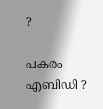?

പകരം എബിഡി ?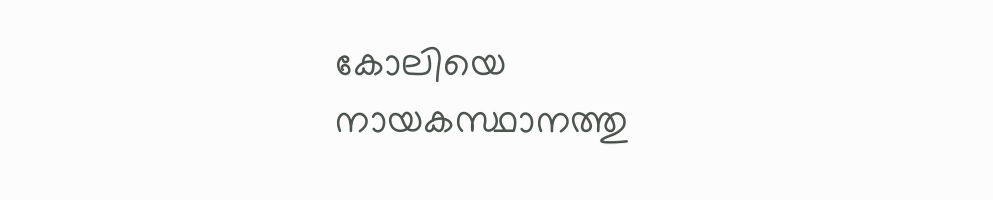കോലിയെ നായകസ്ഥാനത്തു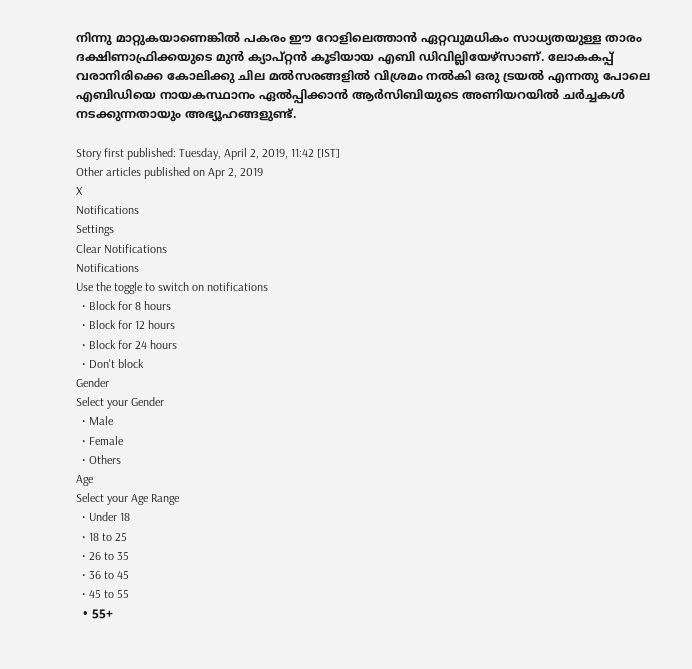നിന്നു മാറ്റുകയാണെങ്കില്‍ പകരം ഈ റോളിലെത്താന്‍ ഏറ്റവുമധികം സാധ്യതയുള്ള താരം ദക്ഷിണാഫ്രിക്കയുടെ മുന്‍ ക്യാപ്റ്റന്‍ കൂടിയായ എബി ഡിവില്ലിയേഴ്‌സാണ്. ലോകകപ്പ് വരാനിരിക്കെ കോലിക്കു ചില മല്‍സരങ്ങളില്‍ വിശ്രമം നല്‍കി ഒരു ട്രയല്‍ എന്നതു പോലെ എബിഡിയെ നായകസ്ഥാനം ഏല്‍പ്പിക്കാന്‍ ആര്‍സിബിയുടെ അണിയറയില്‍ ചര്‍ച്ചകള്‍ നടക്കുന്നതായും അഭ്യൂഹങ്ങളുണ്ട്.

Story first published: Tuesday, April 2, 2019, 11:42 [IST]
Other articles published on Apr 2, 2019
X
Notifications
Settings
Clear Notifications
Notifications
Use the toggle to switch on notifications
  • Block for 8 hours
  • Block for 12 hours
  • Block for 24 hours
  • Don't block
Gender
Select your Gender
  • Male
  • Female
  • Others
Age
Select your Age Range
  • Under 18
  • 18 to 25
  • 26 to 35
  • 36 to 45
  • 45 to 55
  • 55+